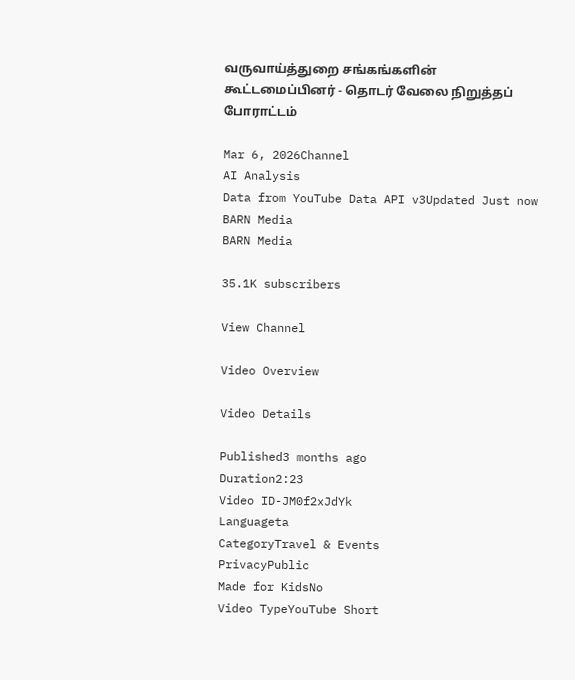வருவாய்த்துறை சங்கங்களின் கூட்டமைப்பினர் - தொடர் வேலை நிறுத்தப் போராட்டம்

Mar 6, 2026Channel
AI Analysis
Data from YouTube Data API v3Updated Just now
BARN Media
BARN Media

35.1K subscribers

View Channel

Video Overview

Video Details

Published3 months ago
Duration2:23
Video ID-JM0f2xJdYk
Languageta
CategoryTravel & Events
PrivacyPublic
Made for KidsNo
Video TypeYouTube Short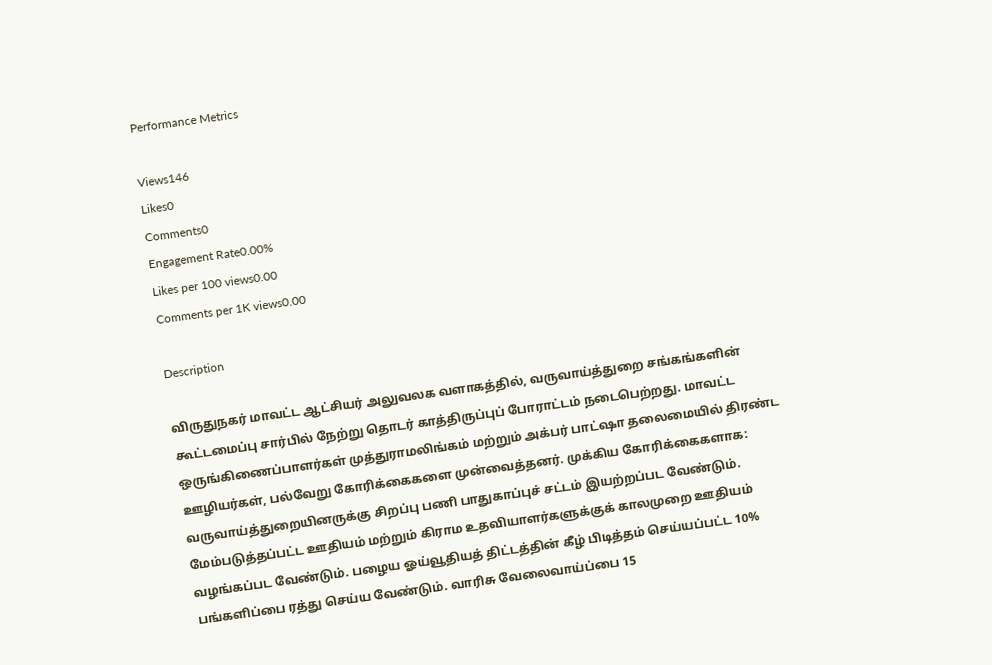Performance Metrics

Views146
Likes0
Comments0
Engagement Rate0.00%
Likes per 100 views0.00
Comments per 1K views0.00

Description

விருதுநகர் மாவட்ட ஆட்சியர் அலுவலக வளாகத்தில், வருவாய்த்துறை சங்கங்களின் கூட்டமைப்பு சார்பில் நேற்று தொடர் காத்திருப்புப் போராட்டம் நடைபெற்றது. மாவட்ட ஒருங்கிணைப்பாளர்கள் முத்துராமலிங்கம் மற்றும் அக்பர் பாட்ஷா தலைமையில் திரண்ட ஊழியர்கள், பல்வேறு கோரிக்கைகளை முன்வைத்தனர். முக்கிய கோரிக்கைகளாக: வருவாய்த்துறையினருக்கு சிறப்பு பணி பாதுகாப்புச் சட்டம் இயற்றப்பட வேண்டும். மேம்படுத்தப்பட்ட ஊதியம் மற்றும் கிராம உதவியாளர்களுக்குக் காலமுறை ஊதியம் வழங்கப்பட வேண்டும். பழைய ஓய்வூதியத் திட்டத்தின் கீழ் பிடித்தம் செய்யப்பட்ட 10% பங்களிப்பை ரத்து செய்ய வேண்டும். வாரிசு வேலைவாய்ப்பை 15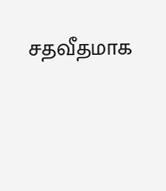சதவீதமாக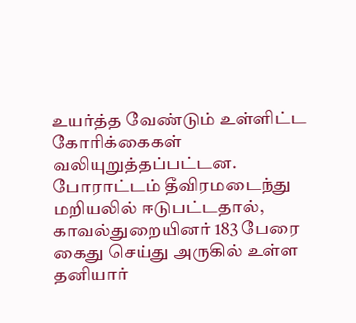உயர்த்த வேண்டும் உள்ளிட்ட கோரிக்கைகள் வலியுறுத்தப்பட்டன. போராட்டம் தீவிரமடைந்து மறியலில் ஈடுபட்டதால், காவல்துறையினர் 183 பேரை கைது செய்து அருகில் உள்ள தனியார்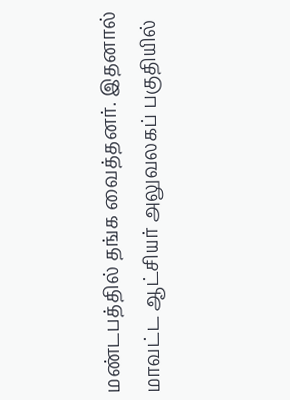மண்டபத்தில் தங்க வைத்தனர். இதனால் மாவட்ட ஆட்சியர் அலுவலகப் பகுதியில்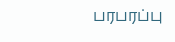பரபரப்பு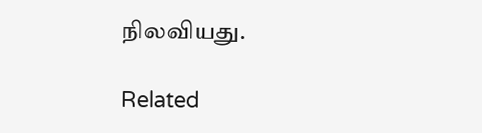நிலவியது.

Related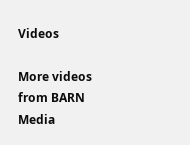Videos

More videos from BARN Media